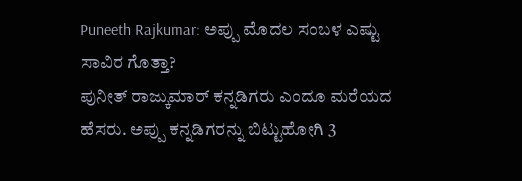Puneeth Rajkumar: ಅಪ್ಪು ಮೊದಲ ಸಂಬಳ ಎಷ್ಟು ಸಾವಿರ ಗೊತ್ತಾ?
ಪುನೀತ್ ರಾಜ್ಕುಮಾರ್ ಕನ್ನಡಿಗರು ಎಂದೂ ಮರೆಯದ ಹೆಸರು. ಅಪ್ಪು ಕನ್ನಡಿಗರನ್ನು ಬಿಟ್ಟುಹೋಗಿ 3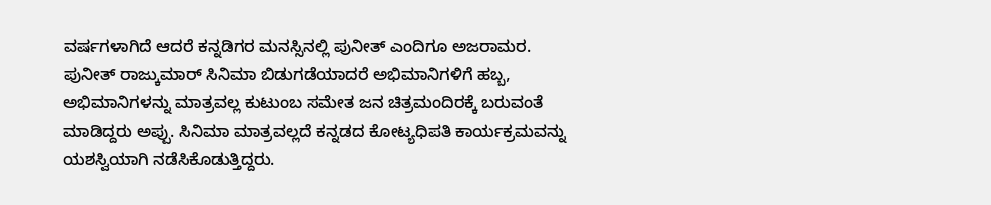ವರ್ಷಗಳಾಗಿದೆ ಆದರೆ ಕನ್ನಡಿಗರ ಮನಸ್ಸಿನಲ್ಲಿ ಪುನೀತ್ ಎಂದಿಗೂ ಅಜರಾಮರ. ಪುನೀತ್ ರಾಜ್ಕುಮಾರ್ ಸಿನಿಮಾ ಬಿಡುಗಡೆಯಾದರೆ ಅಭಿಮಾನಿಗಳಿಗೆ ಹಬ್ಬ, ಅಭಿಮಾನಿಗಳನ್ನು ಮಾತ್ರವಲ್ಲ ಕುಟುಂಬ ಸಮೇತ ಜನ ಚಿತ್ರಮಂದಿರಕ್ಕೆ ಬರುವಂತೆ ಮಾಡಿದ್ದರು ಅಪ್ಪು. ಸಿನಿಮಾ ಮಾತ್ರವಲ್ಲದೆ ಕನ್ನಡದ ಕೋಟ್ಯಧಿಪತಿ ಕಾರ್ಯಕ್ರಮವನ್ನು ಯಶಸ್ವಿಯಾಗಿ ನಡೆಸಿಕೊಡುತ್ತಿದ್ದರು.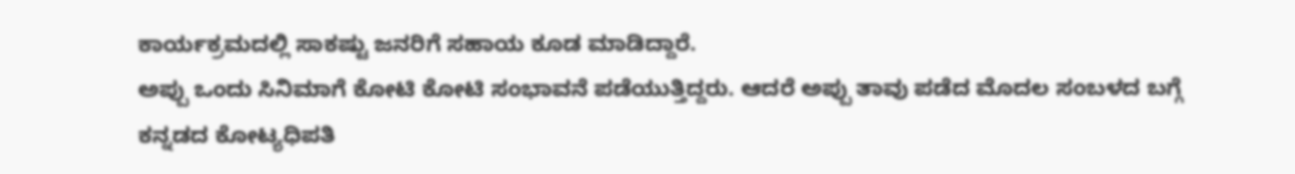ಕಾರ್ಯಕ್ರಮದಲ್ಲಿ ಸಾಕಷ್ಟು ಜನರಿಗೆ ಸಹಾಯ ಕೂಡ ಮಾಡಿದ್ದಾರೆ.
ಅಪ್ಪು ಒಂದು ಸಿನಿಮಾಗೆ ಕೋಟಿ ಕೋಟಿ ಸಂಭಾವನೆ ಪಡೆಯುತ್ತಿದ್ದರು. ಆದರೆ ಅಪ್ಪು ತಾವು ಪಡೆದ ಮೊದಲ ಸಂಬಳದ ಬಗ್ಗೆ ಕನ್ನಡದ ಕೋಟ್ಯಧಿಪತಿ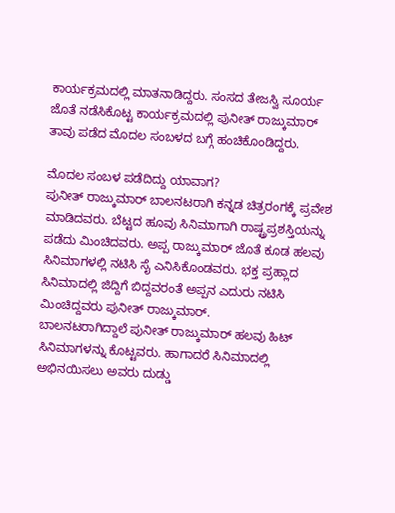ಕಾರ್ಯಕ್ರಮದಲ್ಲಿ ಮಾತನಾಡಿದ್ದರು. ಸಂಸದ ತೇಜಸ್ವಿ ಸೂರ್ಯ ಜೊತೆ ನಡೆಸಿಕೊಟ್ಟ ಕಾರ್ಯಕ್ರಮದಲ್ಲಿ ಪುನೀತ್ ರಾಜ್ಕುಮಾರ್ ತಾವು ಪಡೆದ ಮೊದಲ ಸಂಬಳದ ಬಗ್ಗೆ ಹಂಚಿಕೊಂಡಿದ್ದರು.

ಮೊದಲ ಸಂಬಳ ಪಡೆದಿದ್ದು ಯಾವಾಗ?
ಪುನೀತ್ ರಾಜ್ಕುಮಾರ್ ಬಾಲನಟರಾಗಿ ಕನ್ನಡ ಚಿತ್ರರಂಗಕ್ಕೆ ಪ್ರವೇಶ ಮಾಡಿದವರು. ಬೆಟ್ಟದ ಹೂವು ಸಿನಿಮಾಗಾಗಿ ರಾಷ್ಟ್ರಪ್ರಶಸ್ತಿಯನ್ನು ಪಡೆದು ಮಿಂಚಿದವರು. ಅಪ್ಪ ರಾಜ್ಕುಮಾರ್ ಜೊತೆ ಕೂಡ ಹಲವು ಸಿನಿಮಾಗಳಲ್ಲಿ ನಟಿಸಿ ಸೈ ಎನಿಸಿಕೊಂಡವರು. ಭಕ್ತ ಪ್ರಹ್ಲಾದ ಸಿನಿಮಾದಲ್ಲಿ ಜಿದ್ದಿಗೆ ಬಿದ್ದವರಂತೆ ಅಪ್ಪನ ಎದುರು ನಟಿಸಿ ಮಿಂಚಿದ್ದವರು ಪುನೀತ್ ರಾಜ್ಕುಮಾರ್.
ಬಾಲನಟರಾಗಿದ್ದಾಲೆ ಪುನೀತ್ ರಾಜ್ಕುಮಾರ್ ಹಲವು ಹಿಟ್ ಸಿನಿಮಾಗಳನ್ನು ಕೊಟ್ಟವರು. ಹಾಗಾದರೆ ಸಿನಿಮಾದಲ್ಲಿ ಅಭಿನಯಿಸಲು ಅವರು ದುಡ್ಡು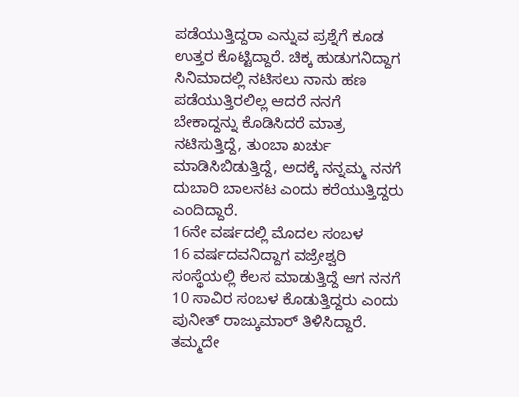ಪಡೆಯುತ್ತಿದ್ದರಾ ಎನ್ನುವ ಪ್ರಶ್ನೆಗೆ ಕೂಡ ಉತ್ತರ ಕೊಟ್ಟಿದ್ದಾರೆ. ಚಿಕ್ಕ ಹುಡುಗನಿದ್ದಾಗ ಸಿನಿಮಾದಲ್ಲಿ ನಟಿಸಲು ನಾನು ಹಣ ಪಡೆಯುತ್ತಿರಲಿಲ್ಲ ಆದರೆ ನನಗೆ ಬೇಕಾದ್ದನ್ನು ಕೊಡಿಸಿದರೆ ಮಾತ್ರ ನಟಿಸುತ್ತಿದ್ದೆ, ತುಂಬಾ ಖರ್ಚು ಮಾಡಿಸಿಬಿಡುತ್ತಿದ್ದೆ, ಅದಕ್ಕೆ ನನ್ನಮ್ಮ ನನಗೆ ದುಬಾರಿ ಬಾಲನಟ ಎಂದು ಕರೆಯುತ್ತಿದ್ದರು ಎಂದಿದ್ದಾರೆ.
16ನೇ ವರ್ಷದಲ್ಲಿ ಮೊದಲ ಸಂಬಳ
16 ವರ್ಷದವನಿದ್ದಾಗ ವಜ್ರೇಶ್ವರಿ ಸಂಸ್ಥೆಯಲ್ಲಿ ಕೆಲಸ ಮಾಡುತ್ತಿದ್ದೆ ಆಗ ನನಗೆ 10 ಸಾವಿರ ಸಂಬಳ ಕೊಡುತ್ತಿದ್ದರು ಎಂದು ಪುನೀತ್ ರಾಜ್ಕುಮಾರ್ ತಿಳಿಸಿದ್ದಾರೆ. ತಮ್ಮದೇ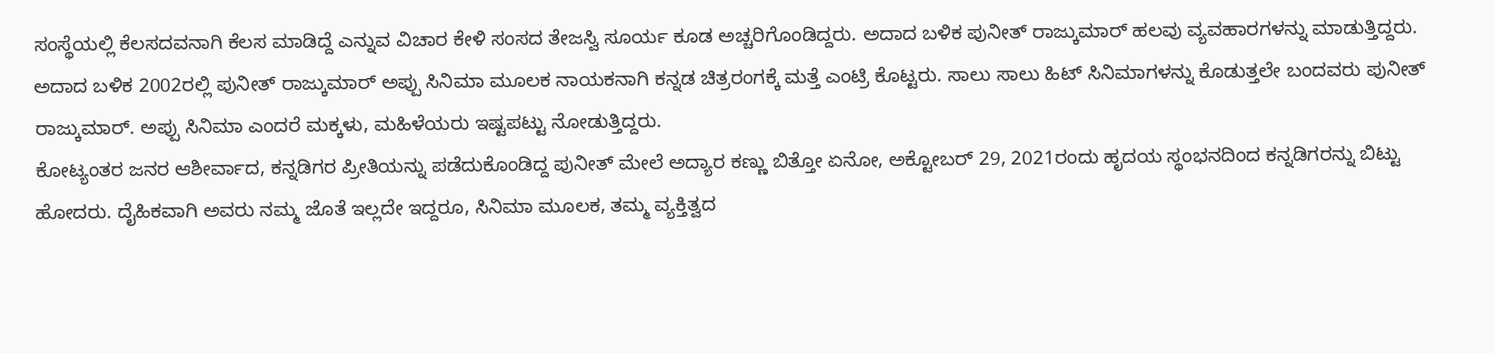ಸಂಸ್ಥೆಯಲ್ಲಿ ಕೆಲಸದವನಾಗಿ ಕೆಲಸ ಮಾಡಿದ್ದೆ ಎನ್ನುವ ವಿಚಾರ ಕೇಳಿ ಸಂಸದ ತೇಜಸ್ವಿ ಸೂರ್ಯ ಕೂಡ ಅಚ್ಚರಿಗೊಂಡಿದ್ದರು. ಅದಾದ ಬಳಿಕ ಪುನೀತ್ ರಾಜ್ಕುಮಾರ್ ಹಲವು ವ್ಯವಹಾರಗಳನ್ನು ಮಾಡುತ್ತಿದ್ದರು.
ಅದಾದ ಬಳಿಕ 2002ರಲ್ಲಿ ಪುನೀತ್ ರಾಜ್ಕುಮಾರ್ ಅಪ್ಪು ಸಿನಿಮಾ ಮೂಲಕ ನಾಯಕನಾಗಿ ಕನ್ನಡ ಚಿತ್ರರಂಗಕ್ಕೆ ಮತ್ತೆ ಎಂಟ್ರಿ ಕೊಟ್ಟರು. ಸಾಲು ಸಾಲು ಹಿಟ್ ಸಿನಿಮಾಗಳನ್ನು ಕೊಡುತ್ತಲೇ ಬಂದವರು ಪುನೀತ್ ರಾಜ್ಕುಮಾರ್. ಅಪ್ಪು ಸಿನಿಮಾ ಎಂದರೆ ಮಕ್ಕಳು, ಮಹಿಳೆಯರು ಇಷ್ಟಪಟ್ಟು ನೋಡುತ್ತಿದ್ದರು.
ಕೋಟ್ಯಂತರ ಜನರ ಆಶೀರ್ವಾದ, ಕನ್ನಡಿಗರ ಪ್ರೀತಿಯನ್ನು ಪಡೆದುಕೊಂಡಿದ್ದ ಪುನೀತ್ ಮೇಲೆ ಅದ್ಯಾರ ಕಣ್ಣು ಬಿತ್ತೋ ಏನೋ, ಅಕ್ಟೋಬರ್ 29, 2021ರಂದು ಹೃದಯ ಸ್ಥಂಭನದಿಂದ ಕನ್ನಡಿಗರನ್ನು ಬಿಟ್ಟು ಹೋದರು. ದೈಹಿಕವಾಗಿ ಅವರು ನಮ್ಮ ಜೊತೆ ಇಲ್ಲದೇ ಇದ್ದರೂ, ಸಿನಿಮಾ ಮೂಲಕ, ತಮ್ಮ ವ್ಯಕ್ತಿತ್ವದ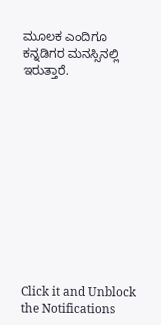ಮೂಲಕ ಎಂದಿಗೂ ಕನ್ನಡಿಗರ ಮನಸ್ಸಿನಲ್ಲಿ ಇರುತ್ತಾರೆ.












Click it and Unblock the Notifications